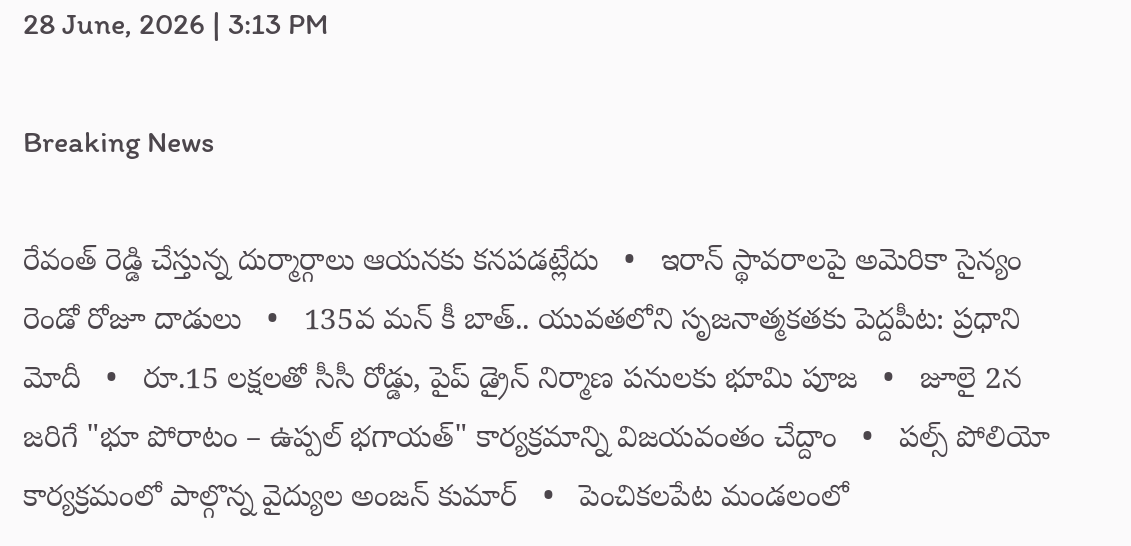28 June, 2026 | 3:13 PM

Breaking News

రేవంత్ రెడ్డి చేస్తున్న దుర్మార్గాలు ఆయనకు కనపడట్లేదు   •   ఇరాన్ స్థావరాలపై అమెరికా సైన్యం రెండో రోజూ దాడులు   •   135వ మన్ కీ బాత్.. యువతలోని సృజనాత్మకతకు పెద్దపీట: ప్రధాని మోదీ   •   రూ.15 లక్షలతో సీసీ రోడ్డు, పైప్ డ్రైన్ నిర్మాణ పనులకు భూమి పూజ   •   జూలై 2న జరిగే "భూ పోరాటం – ఉప్పల్ భగాయత్" కార్యక్రమాన్ని విజయవంతం చేద్దాం   •   పల్స్ పోలియో కార్యక్రమంలో పాల్గొన్న వైద్యుల అంజన్ కుమార్   •   పెంచికలపేట మండలంలో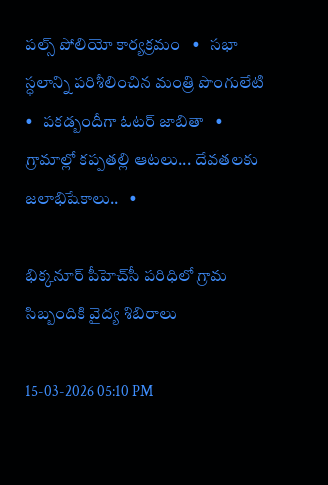పల్స్ పోలియో కార్యక్రమం   •   సభా స్ధలాన్ని పరిశీలించిన మంత్రి పొంగులేటి   •   పకడ్బందీగా ఓటర్ జాబితా   •   గ్రామాల్లో కప్పతల్లి ఆటలు... దేవతలకు జలాభిషేకాలు..   •

భిక్కనూర్ పీహెచ్‌సీ పరిధిలో గ్రామ సిబ్బందికి వైద్య శిబిరాలు

15-03-2026 05:10 PM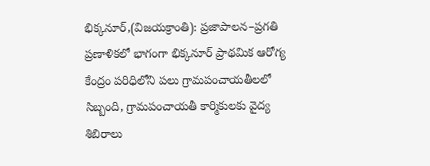భిక్కనూర్,(విజయక్రాంతి): ప్రజాపాలన–ప్రగతి ప్రణాళికలో భాగంగా భిక్కనూర్ ప్రాథమిక ఆరోగ్య కేంద్రం పరిధిలోని పలు గ్రామపంచాయతీలలో సిబ్బంది, గ్రామపంచాయతీ కార్మికులకు వైద్య శిబిరాలు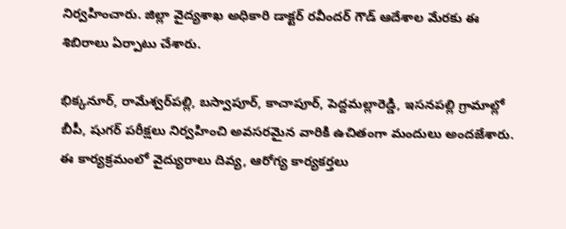నిర్వహించారు. జిల్లా వైద్యశాఖ అధికారి డాక్టర్ రవీందర్ గౌడ్ ఆదేశాల మేరకు ఈ శిబిరాలు ఏర్పాటు చేశారు.

భిక్కనూర్, రామేశ్వర్‌పల్లి, బస్వాపూర్, కాచాపూర్, పెద్దమల్లారెడ్డి, ఇసనపల్లి గ్రామాల్లో బీపీ, షుగర్ పరీక్షలు నిర్వహించి అవసరమైన వారికి ఉచితంగా మందులు అందజేశారు. ఈ కార్యక్రమంలో వైద్యురాలు దివ్య, ఆరోగ్య కార్యకర్తలు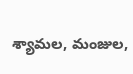శ్యామల, మంజుల,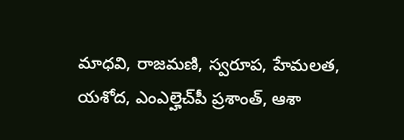మాధవి, రాజమణి, స్వరూప, హేమలత, యశోద, ఎంఎల్హెచ్‌పీ ప్రశాంత్, ఆశా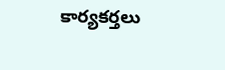కార్యకర్తలు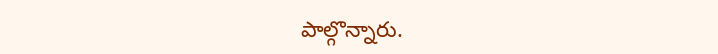పాల్గొన్నారు.